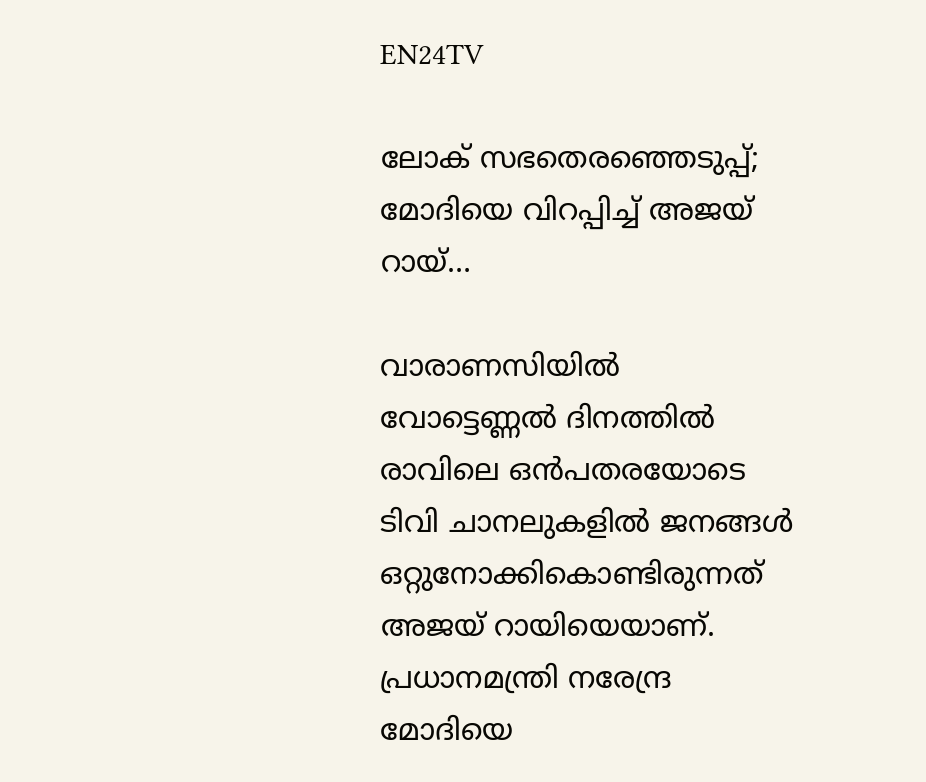EN24TV

ലോക് സഭതെരഞ്ഞെടുപ്പ്; മോദിയെ വിറപ്പിച്ച് അജയ് റായ്…

വാരാണസിയിൽ വോട്ടെണ്ണൽ ദിനത്തിൽ രാവിലെ ഒൻപതരയോടെ ടിവി ചാനലുകളിൽ ജനങ്ങൾ ഒറ്റുനോക്കികൊണ്ടിരുന്നത് അജയ് റായിയെയാണ്. പ്രധാനമന്ത്രി നരേന്ദ്ര മോദിയെ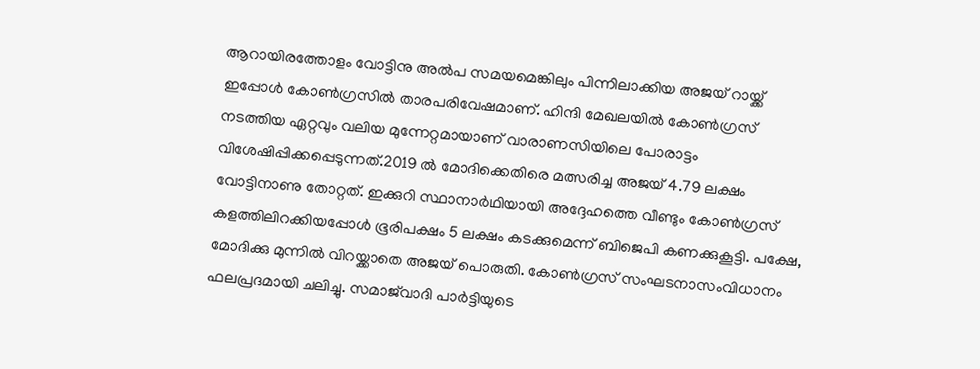ആറായിരത്തോളം വോട്ടിനു അൽപ സമയമെങ്കിലും പിന്നിലാക്കിയ അജയ് റായ്ക്ക് ഇപ്പോൾ കോൺഗ്രസിൽ താരപരിവേഷമാണ്. ഹിന്ദി മേഖലയിൽ കോൺഗ്രസ് നടത്തിയ ഏറ്റവും വലിയ മുന്നേറ്റമായാണ് വാരാണസിയിലെ പോരാട്ടം വിശേഷിപ്പിക്കപ്പെടുന്നത്.2019 ൽ മോദിക്കെതിരെ മത്സരിച്ച അജയ് 4.79 ലക്ഷം വോട്ടിനാണു തോറ്റത്. ഇക്കുറി സ്ഥാനാർഥിയായി അദ്ദേഹത്തെ വീണ്ടും കോൺഗ്രസ് കളത്തിലിറക്കിയപ്പോൾ ഭൂരിപക്ഷം 5 ലക്ഷം കടക്കുമെന്ന് ബിജെപി കണക്കുകൂട്ടി. പക്ഷേ, മോദിക്കു മുന്നിൽ വിറയ്ക്കാതെ അജയ് പൊരുതി. കോൺഗ്രസ് സംഘടനാസംവിധാനം ഫലപ്രദമായി ചലിച്ചു. സമാജ്‌വാദി പാർട്ടിയുടെ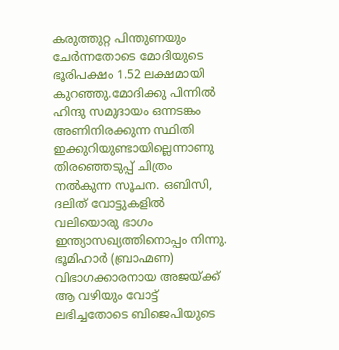കരുത്തുറ്റ പിന്തുണയും ചേർന്നതോടെ മോദിയുടെ ഭൂരിപക്ഷം 1.52 ലക്ഷമായി കുറഞ്ഞു.മോദിക്കു പിന്നിൽ ഹിന്ദു സമുദായം ഒന്നടങ്കം അണിനിരക്കുന്ന സ്ഥിതി ഇക്കുറിയുണ്ടായില്ലെന്നാണു തിരഞ്ഞെടുപ്പ് ചിത്രം നൽകുന്ന സൂചന. ഒബിസി, ദലിത് വോട്ടുകളിൽ വലിയൊരു ഭാഗം ഇന്ത്യാസഖ്യത്തിനൊപ്പം നിന്നു. ഭൂമിഹാർ (ബ്രാഹ്മണ) വിഭാഗക്കാരനായ അജയ്ക്ക് ആ വഴിയും വോട്ട് ലഭിച്ചതോടെ ബിജെപിയുടെ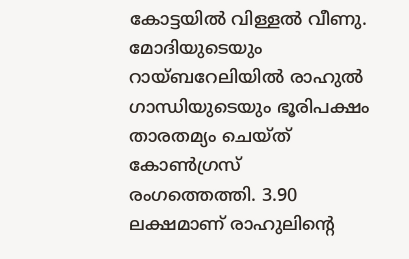കോട്ടയിൽ വിള്ളൽ വീണു. മോദിയുടെയും റായ്ബറേലിയിൽ രാഹുൽ ഗാന്ധിയുടെയും ഭൂരിപക്ഷം താരതമ്യം ചെയ്ത് കോൺഗ്രസ് രംഗത്തെത്തി. 3.90 ലക്ഷമാണ് രാഹുലിന്റെ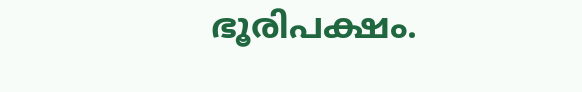ഭൂരിപക്ഷം.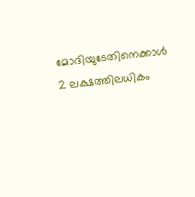മോദിയുടേതിനെക്കാൾ 2 ലക്ഷത്തിലധികം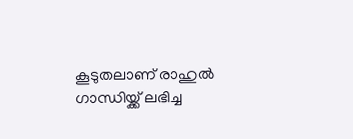കൂടുതലാണ് രാഹുൽ ഗാന്ധിയ്ക്ക് ലഭിച്ച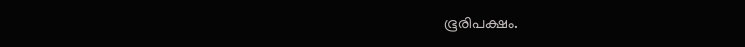ഭൂരിപക്ഷം.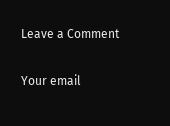Leave a Comment

Your email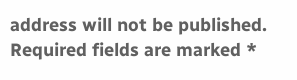address will not be published. Required fields are marked *